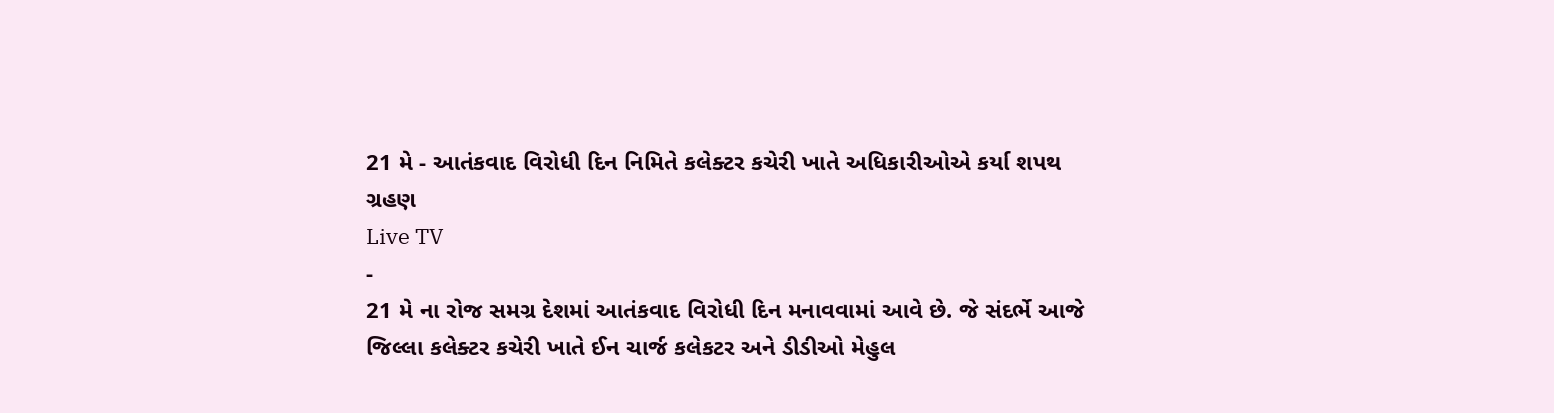21 મે - આતંકવાદ વિરોધી દિન નિમિતે કલેક્ટર કચેરી ખાતે અધિકારીઓએ કર્યા શપથ ગ્રહણ
Live TV
-
21 મે ના રોજ સમગ્ર દેશમાં આતંકવાદ વિરોધી દિન મનાવવામાં આવે છે. જે સંદર્ભે આજે જિલ્લા કલેક્ટર કચેરી ખાતે ઈન ચાર્જ કલેકટર અને ડીડીઓ મેહુલ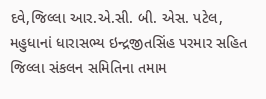દવે,જિલ્લા આર.એ.સી. બી. એસ. પટેલ, મહુધાનાં ધારાસભ્ય ઇન્દ્રજીતસિંહ પરમાર સહિત જિલ્લા સંકલન સમિતિના તમામ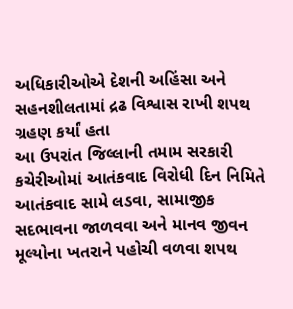અધિકારીઓએ દેશની અહિંસા અને સહનશીલતામાં દ્રઢ વિશ્વાસ રાખી શપથ ગ્રહણ કર્યાં હતા
આ ઉપરાંત જિલ્લાની તમામ સરકારી કચેરીઓમાં આતંકવાદ વિરોધી દિન નિમિતે આતંકવાદ સામે લડવા, સામાજીક સદભાવના જાળવવા અને માનવ જીવન મૂલ્યોના ખતરાને પહોચી વળવા શપથ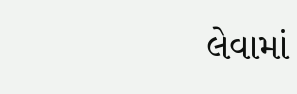લેવામાં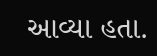આવ્યા હતા.